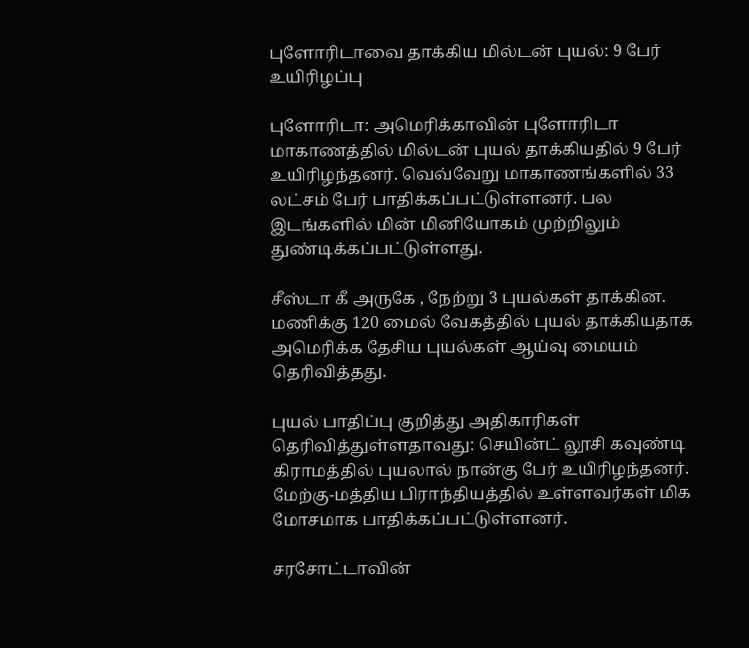புளோரிடாவை தாக்கிய மில்டன் புயல்: 9 பேர் உயிரிழப்பு

புளோரிடா: அமெரிக்காவின் புளோரிடா மாகாணத்தில் மில்டன் புயல் தாக்கியதில் 9 பேர் உயிரிழந்தனர். வெவ்வேறு மாகாணங்களில் 33 லட்சம் பேர் பாதிக்கப்பட்டுள்ளனர். பல இடங்களில் மின் மினியோகம் முற்றிலும் துண்டிக்கப்பட்டுள்ளது.

சீஸ்டா கீ அருகே , நேற்று 3 புயல்கள் தாக்கின. மணிக்கு 120 மைல் வேகத்தில் புயல் தாக்கியதாக அமெரிக்க தேசிய புயல்கள் ஆய்வு மையம் தெரிவித்தது.

புயல் பாதிப்பு குறித்து அதிகாரிகள் தெரிவித்துள்ளதாவது: செயின்ட் லூசி கவுண்டி கிராமத்தில் புயலால் நான்கு பேர் உயிரிழந்தனர். மேற்கு-மத்திய பிராந்தியத்தில் உள்ளவர்கள் மிக மோசமாக பாதிக்கப்பட்டுள்ளனர்.

சரசோட்டாவின்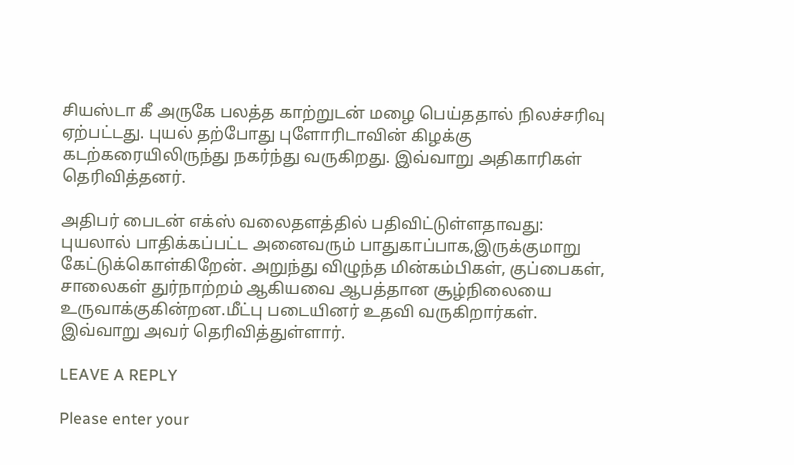சியஸ்டா கீ அருகே பலத்த காற்றுடன் மழை பெய்ததால் நிலச்சரிவு ஏற்பட்டது. புயல் தற்போது புளோரிடாவின் கிழக்கு கடற்கரையிலிருந்து நகர்ந்து வருகிறது. இவ்வாறு அதிகாரிகள் தெரிவித்தனர்.

அதிபர் பைடன் எக்ஸ் வலைதளத்தில் பதிவிட்டுள்ளதாவது: புயலால் பாதிக்கப்பட்ட அனைவரும் பாதுகாப்பாக,இருக்குமாறு கேட்டுக்கொள்கிறேன். அறுந்து விழுந்த மின்கம்பிகள், குப்பைகள், சாலைகள் துர்நாற்றம் ஆகியவை ஆபத்தான சூழ்நிலையை உருவாக்குகின்றன.மீட்பு படையினர் உதவி வருகிறார்கள். இவ்வாறு அவர் தெரிவித்துள்ளார்.

LEAVE A REPLY

Please enter your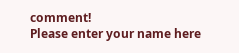comment!
Please enter your name here